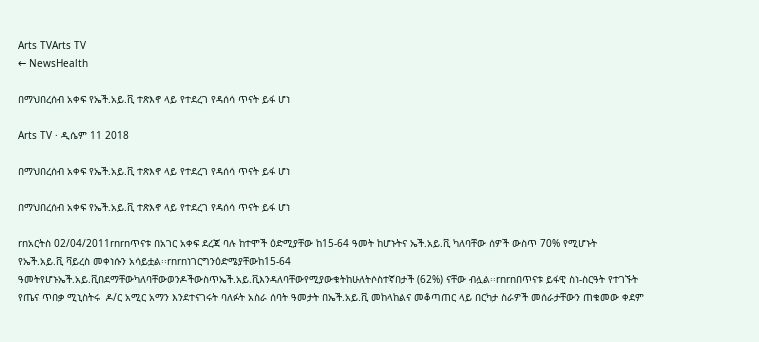Arts TVArts TV
← NewsHealth

በማህበረሰብ አቀፍ የኤች.አይ.ቪ ተጽእኖ ላይ የተደረገ የዳሰሳ ጥናት ይፋ ሆነ

Arts TV · ዲሴም 11 2018

በማህበረሰብ አቀፍ የኤች.አይ.ቪ ተጽእኖ ላይ የተደረገ የዳሰሳ ጥናት ይፋ ሆነ

በማህበረሰብ አቀፍ የኤች.አይ.ቪ ተጽእኖ ላይ የተደረገ የዳሰሳ ጥናት ይፋ ሆነ

rnአርትስ 02/04/2011rnrnጥናቱ በአገር አቀፍ ደረጃ ባሉ ከተሞች ዕድሚያቸው ከ15-64 ዓመት ከሆኑትና ኤች.አይ.ቪ ካለባቸው ሰዎች ውስጥ 70% የሚሆኑት  የኤች.አይ.ቪ ቫይረስ መቀነሱን አሳይቷል፡፡rnrnነገርግንዕድሜያቸውከ15-64 ዓመትየሆኑኤች.አይ.ቪበደማቸውካለባቸውወንዶችውስጥኤች.አይ.ቪእንዳለባቸውየሚያውቁትከሁለትሶስተኛበታች (62%) ናቸው ብሏል፡፡rnrnበጥናቱ ይፋዊ ስነ-ስርዓት የተገኙት የጤና ጥበቃ ሚኒስትሩ  ዶ/ር አሚር አማን እንደተናገሩት ባለፉት አስራ ሰባት ዓመታት በኤች.አይ.ቪ መከላከልና መቆጣጠር ላይ በርካታ ስራዎች መሰራታቸውን ጠቁመው ቀደም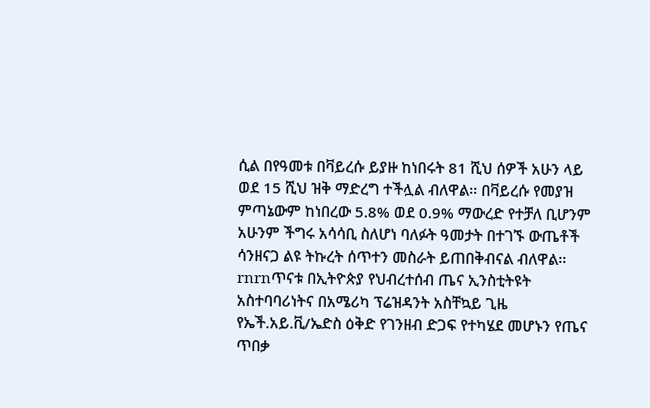ሲል በየዓመቱ በቫይረሱ ይያዙ ከነበሩት 81 ሺህ ሰዎች አሁን ላይ ወደ 15 ሺህ ዝቅ ማድረግ ተችሏል ብለዋል፡፡ በቫይረሱ የመያዝ ምጣኔውም ከነበረው 5.8% ወደ 0.9% ማውረድ የተቻለ ቢሆንም አሁንም ችግሩ አሳሳቢ ስለሆነ ባለፉት ዓመታት በተገኙ ውጤቶች ሳንዘናጋ ልዩ ትኩረት ሰጥተን መስራት ይጠበቅብናል ብለዋል፡፡rnrnጥናቱ በኢትዮጵያ የህብረተሰብ ጤና ኢንስቲትዩት አስተባባሪነትና በአሜሪካ ፕሬዝዳንት አስቸኳይ ጊዜ የኤች.አይ.ቪ/ኤድስ ዕቅድ የገንዘብ ድጋፍ የተካሄደ መሆኑን የጤና ጥበቃ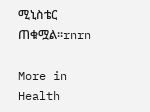ሚኒስቴር ጠቁሟል፡፡rnrn

More in Health